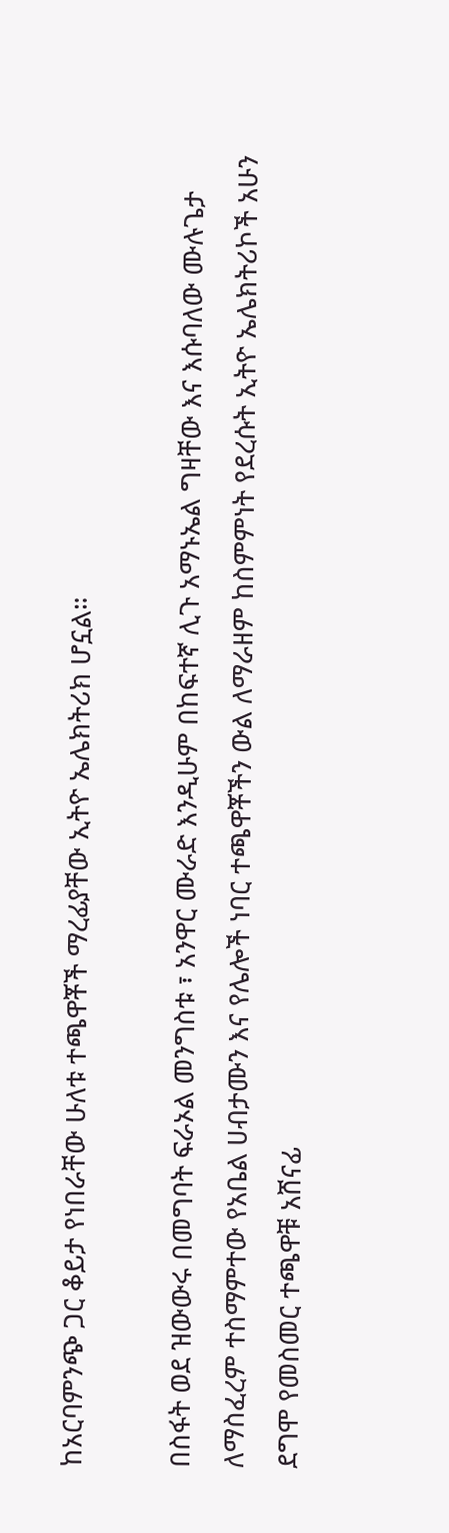ከአርባምንጭ ጋር ቆይታ የነበራቸው ሁለቱ ተጫዋቾች ማረፊያቸው ኢትዮ ኤሌክትሪክ ሆኗል።

በስፋት ወደ ዝውውሩ በመግባት ፍራኦል መንግስቱ ፣ አንዋር ሙራድ እንዲሁም በከፍተኛ ሊጉ አማኑኤል ግዛቸው እና እሱባለው ሙሉጌታ ለማስፈረም ተስማምተው የአቤል ሀብታሙን እና የሌሎች ነባር ተጫዋቾችን ውል ለማራዘም ከስምምነት የደረሱት ኢትዮ ኤሌክትሪኮች አሁን ደግሞ የመስመር ተጫዋቹ አሸናፊ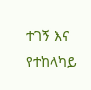ተገኝ እና የተከላካይ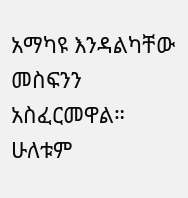አማካዩ እንዳልካቸው መስፍንን አስፈርመዋል። ሁለቱም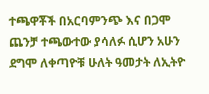ተጫዋቾች በአርባምንጭ እና በጋሞ ጨንቻ ተጫውተው ያሳለፉ ሲሆን አሁን ደግሞ ለቀጣዮቹ ሁለት ዓመታት ለኢትዮ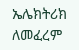ኤሌክትሪክ ለመፈረም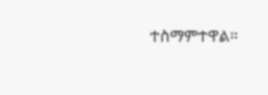ተስማምተዋል።